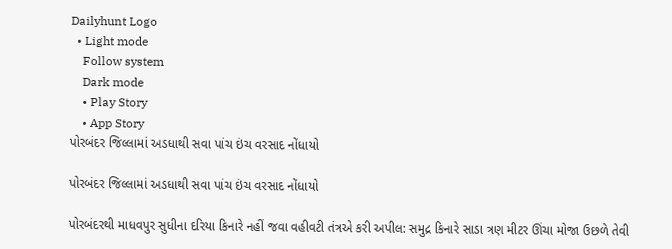Dailyhunt Logo
  • Light mode
    Follow system
    Dark mode
    • Play Story
    • App Story
પોરબંદર જિલ્લામાં અડધાથી સવા પાંચ ઇંચ વરસાદ નોંધાયો

પોરબંદર જિલ્લામાં અડધાથી સવા પાંચ ઇંચ વરસાદ નોંધાયો

પોરબંદરથી માધવપુર સુધીના દરિયા કિનારે નહીં જવા વહીવટી તંત્રએ કરી અપીલ: સમુદ્ર કિનારે સાડા ત્રણ મીટર ઊંચા મોજા ઉછળે તેવી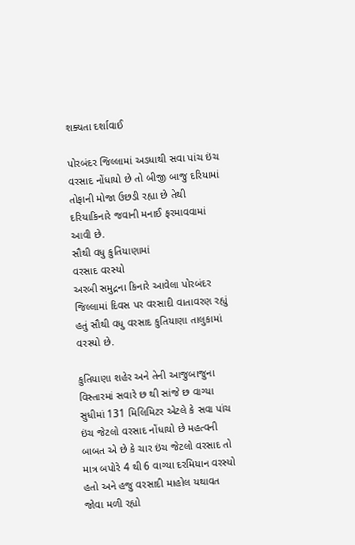શક્યતા દર્શાવાઈ

પોરબંદર જિલ્લામાં અડધાથી સવા પાંચ ઇંચ વરસાદ નોંધાયો છે તો બીજી બાજુ દરિયામાં તોફાની મોજા ઉછડી રહ્યા છે તેથી દરિયાકિનારે જવાની મનાઈ ફરમાવવામાં આવી છે.
સૌથી વધુ કુતિયાણામાં
વરસાદ વરસ્યો
અરબી સમુદ્રના કિનારે આવેલા પોરબંદર જિલ્લામાં દિવસ પર વરસાદી વાતાવરણ રહ્યું હતું સૌથી વધુ વરસાદ કુતિયાણા તાલુકામાં વરસ્યો છે.

કુતિયાણા શહેર અને તેની આજુબાજુના વિસ્તારમાં સવારે છ થી સાંજે છ વાગ્યા સુધીમાં 131 મિલિમિટર એટલે કે સવા પાંચ ઇંચ જેટલો વરસાદ નોંધાયો છે મહત્વની બાબત એ છે કે ચાર ઇંચ જેટલો વરસાદ તો માત્ર બપોરે 4 થી 6 વાગ્યા દરમિયાન વરસ્યો હતો અને હજુ વરસાદી માહોલ યથાવત જોવા મળી રહ્યો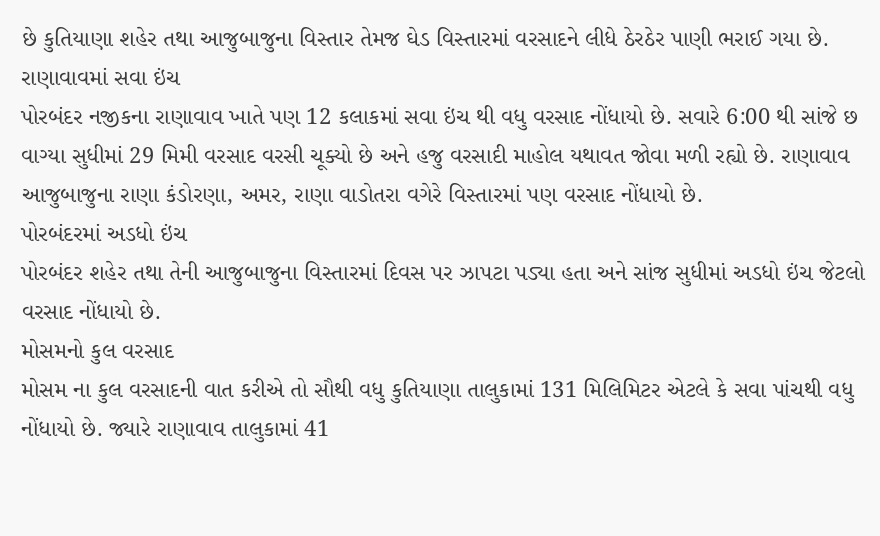છે કુતિયાણા શહેર તથા આજુબાજુના વિસ્તાર તેમજ ઘેડ વિસ્તારમાં વરસાદને લીધે ઠેરઠેર પાણી ભરાઈ ગયા છે.
રાણાવાવમાં સવા ઇંચ
પોરબંદર નજીકના રાણાવાવ ખાતે પણ 12 કલાકમાં સવા ઇંચ થી વધુ વરસાદ નોંધાયો છે. સવારે 6:00 થી સાંજે છ વાગ્યા સુધીમાં 29 મિમી વરસાદ વરસી ચૂક્યો છે અને હજુ વરસાદી માહોલ યથાવત જોવા મળી રહ્યો છે. રાણાવાવ આજુબાજુના રાણા કંડોરણા, અમર, રાણા વાડોતરા વગેરે વિસ્તારમાં પણ વરસાદ નોંધાયો છે.
પોરબંદરમાં અડધો ઇંચ
પોરબંદર શહેર તથા તેની આજુબાજુના વિસ્તારમાં દિવસ પર ઝાપટા પડ્યા હતા અને સાંજ સુધીમાં અડધો ઇંચ જેટલો વરસાદ નોંધાયો છે.
મોસમનો કુલ વરસાદ
મોસમ ના કુલ વરસાદની વાત કરીએ તો સૌથી વધુ કુતિયાણા તાલુકામાં 131 મિલિમિટર એટલે કે સવા પાંચથી વધુ નોંધાયો છે. જ્યારે રાણાવાવ તાલુકામાં 41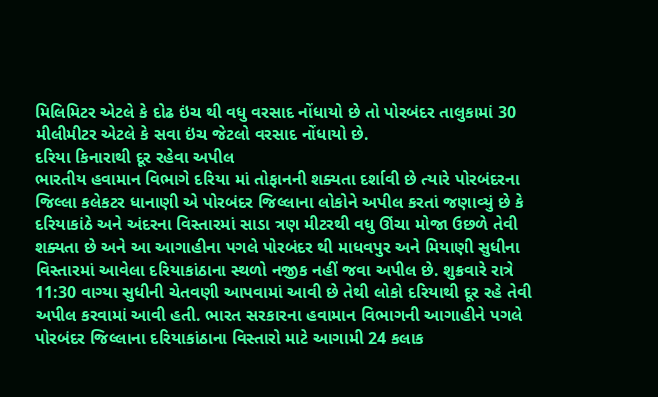મિલિમિટર એટલે કે દોઢ ઇંચ થી વધુ વરસાદ નોંધાયો છે તો પોરબંદર તાલુકામાં 30 મીલીમીટર એટલે કે સવા ઇંચ જેટલો વરસાદ નોંધાયો છે.
દરિયા કિનારાથી દૂર રહેવા અપીલ
ભારતીય હવામાન વિભાગે દરિયા માં તોફાનની શક્યતા દર્શાવી છે ત્યારે પોરબંદરના જિલ્લા કલેકટર ધાનાણી એ પોરબંદર જિલ્લાના લોકોને અપીલ કરતાં જણાવ્યું છે કે દરિયાકાંઠે અને અંદરના વિસ્તારમાં સાડા ત્રણ મીટરથી વધુ ઊંચા મોજા ઉછળે તેવી શક્યતા છે અને આ આગાહીના પગલે પોરબંદર થી માધવપુર અને મિયાણી સુધીના વિસ્તારમાં આવેલા દરિયાકાંઠાના સ્થળો નજીક નહીં જવા અપીલ છે. શુક્રવારે રાત્રે 11:30 વાગ્યા સુધીની ચેતવણી આપવામાં આવી છે તેથી લોકો દરિયાથી દૂર રહે તેવી અપીલ કરવામાં આવી હતી. ભારત સરકારના હવામાન વિભાગની આગાહીને પગલે પોરબંદર જિલ્લાના દરિયાકાંઠાના વિસ્તારો માટે આગામી 24 કલાક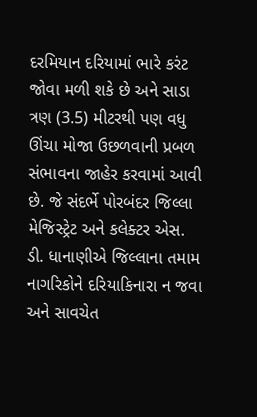દરમિયાન દરિયામાં ભારે કરંટ જોવા મળી શકે છે અને સાડા ત્રણ (3.5) મીટરથી પણ વધુ ઊંચા મોજા ઉછળવાની પ્રબળ સંભાવના જાહેર કરવામાં આવી છે. જે સંદર્ભે પોરબંદર જિલ્લા મેજિસ્ટ્રેટ અને કલેક્ટર એસ. ડી. ધાનાણીએ જિલ્લાના તમામ નાગરિકોને દરિયાકિનારા ન જવા અને સાવચેત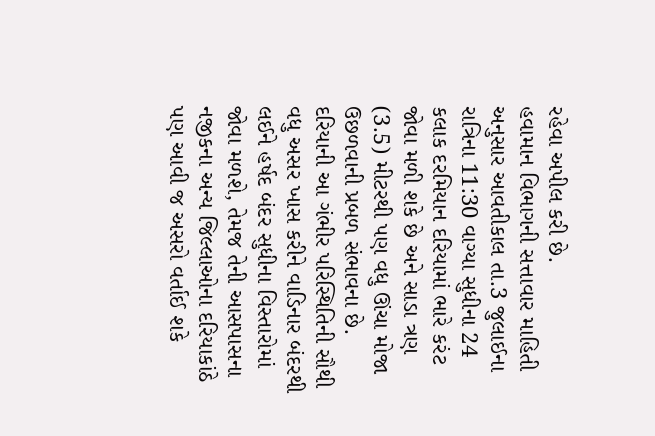રહેવા અપીલ કરી છે.
હવામાન વિભાગની સત્તાવાર માહિતી અનુસાર આવતીકાલ તા.3 જુલાઈના રાત્રિના 11:30 વાગ્યા સુધીના 24 કલાક દરમિયાન દરિયામાં ભારે કરંટ જોવા મળી શકે છે અને સાડા ત્રણ (3.5) મીટરથી પણ વધુ ઊંચા મોજા ઉછળવાની પ્રબળ સંભાવના છે. દરિયાની આ ગંભીર પરિસ્થિતિની સૌથી વધુ અસર ખાસ કરીને વાડિનાર બંદરથી લઈને હર્ષદ બંદર સુધીના વિસ્તારોમાં જોવા મળશે, તેમજ તેની આસપાસના નજીકના અન્ય જિલ્લાઓના દરિયાકાંઠે પણ આવી જ અસરો વર્તાઈ શકે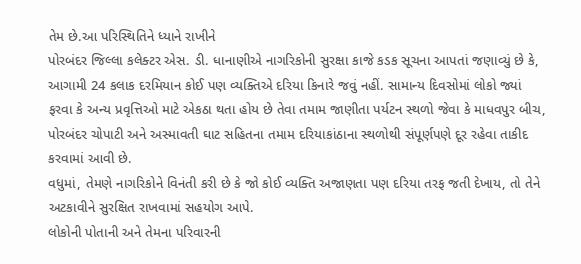તેમ છે.આ પરિસ્થિતિને ધ્યાને રાખીને
પોરબંદર જિલ્લા કલેક્ટર એસ. ડી. ધાનાણીએ નાગરિકોની સુરક્ષા કાજે કડક સૂચના આપતાં જણાવ્યું છે કે, આગામી 24 કલાક દરમિયાન કોઈ પણ વ્યક્તિએ દરિયા કિનારે જવું નહીં. સામાન્ય દિવસોમાં લોકો જ્યાં ફરવા કે અન્ય પ્રવૃત્તિઓ માટે એકઠા થતા હોય છે તેવા તમામ જાણીતા પર્યટન સ્થળો જેવા કે માધવપુર બીચ, પોરબંદર ચોપાટી અને અસ્માવતી ઘાટ સહિતના તમામ દરિયાકાંઠાના સ્થળોથી સંપૂર્ણપણે દૂર રહેવા તાકીદ કરવામાં આવી છે.
વધુમાં, તેમણે નાગરિકોને વિનંતી કરી છે કે જો કોઈ વ્યક્તિ અજાણતા પણ દરિયા તરફ જતી દેખાય, તો તેને અટકાવીને સુરક્ષિત રાખવામાં સહયોગ આપે.
લોકોની પોતાની અને તેમના પરિવારની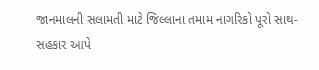જાનમાલની સલામતી માટે જિલ્લાના તમામ નાગરિકો પૂરો સાથ-સહકાર આપે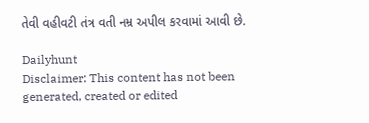તેવી વહીવટી તંત્ર વતી નમ્ર અપીલ કરવામાં આવી છે.

Dailyhunt
Disclaimer: This content has not been generated, created or edited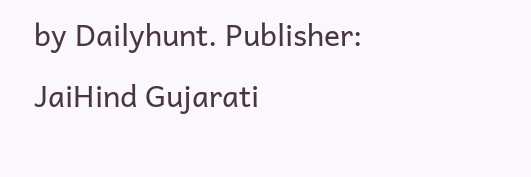by Dailyhunt. Publisher: JaiHind Gujarati